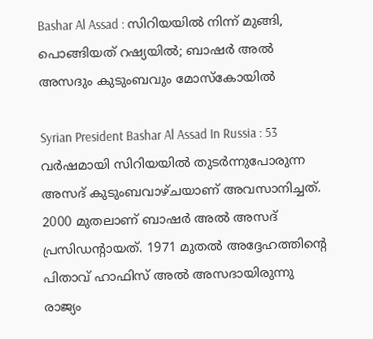Bashar Al Assad : സിറിയയില്‍ നിന്ന് മുങ്ങി, പൊങ്ങിയത് റഷ്യയില്‍; ബാഷര്‍ അല്‍ അസദും കുടുംബവും മോസ്‌കോയില്‍

Syrian President Bashar Al Assad In Russia : 53 വര്‍ഷമായി സിറിയയില്‍ തുടര്‍ന്നുപോരുന്ന അസദ് കുടുംബവാഴ്ചയാണ് അവസാനിച്ചത്. 2000 മുതലാണ് ബാഷര്‍ അല്‍ അസദ് പ്രസിഡന്റായത്. 1971 മുതല്‍ അദ്ദേഹത്തിന്റെ പിതാവ് ഹാഫിസ് അല്‍ അസദായിരുന്നു രാജ്യം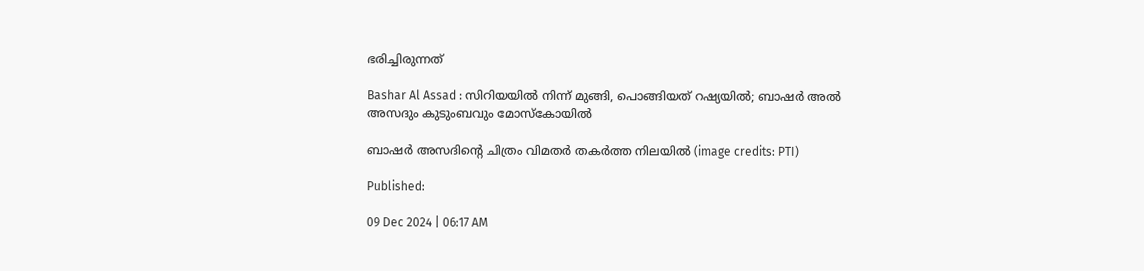ഭരിച്ചിരുന്നത്

Bashar Al Assad : സിറിയയില്‍ നിന്ന് മുങ്ങി, പൊങ്ങിയത് റഷ്യയില്‍; ബാഷര്‍ അല്‍ അസദും കുടുംബവും മോസ്‌കോയില്‍

ബാഷര്‍ അസദിന്റെ ചിത്രം വിമതര്‍ തകര്‍ത്ത നിലയില്‍ (image credits: PTI)

Published:

09 Dec 2024 | 06:17 AM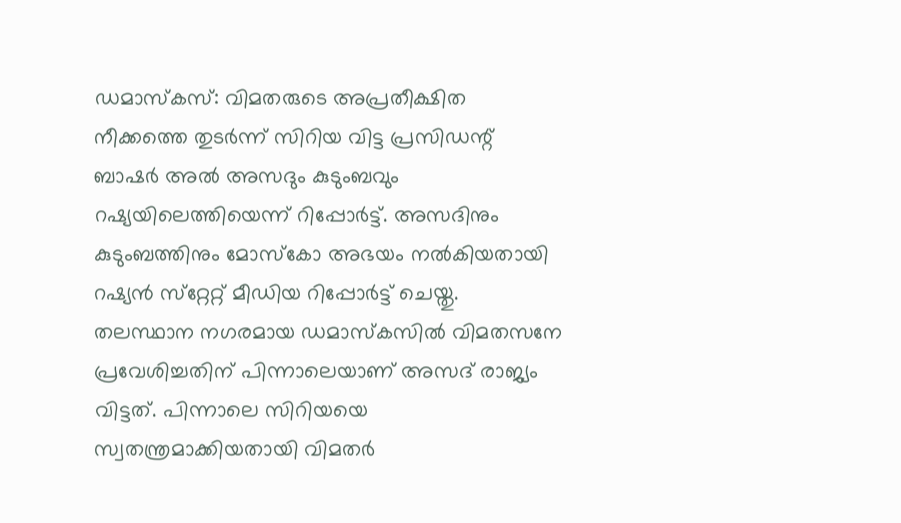ഡമാസ്‌കസ്: വിമതരുടെ അപ്രതീക്ഷിത നീക്കത്തെ തുടര്‍ന്ന് സിറിയ വിട്ട പ്രസിഡന്റ് ബാഷര്‍ അല്‍ അസദും കുടുംബവും റഷ്യയിലെത്തിയെന്ന് റിപ്പോര്‍ട്ട്. അസദിനും കുടുംബത്തിനും മോസ്‌കോ അഭയം നല്‍കിയതായി റഷ്യന്‍ സ്‌റ്റേറ്റ് മീഡിയ റിപ്പോര്‍ട്ട് ചെയ്തു. തലസ്ഥാന നഗരമായ ഡമാസ്‌കസില്‍ വിമതസനേ പ്രവേശിച്ചതിന് പിന്നാലെയാണ് അസദ് രാജ്യം വിട്ടത്. പിന്നാലെ സിറിയയെ സ്വതന്ത്രമാക്കിയതായി വിമതര്‍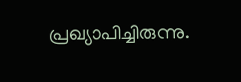പ്രഖ്യാപിച്ചിരുന്നു.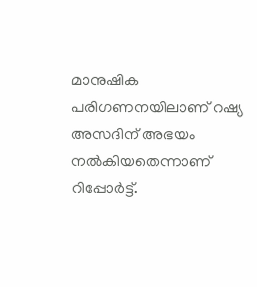മാനുഷിക പരിഗണനയിലാണ് റഷ്യ അസദിന് അഭയം നല്‍കിയതെന്നാണ് റിപ്പോര്‍ട്ട്.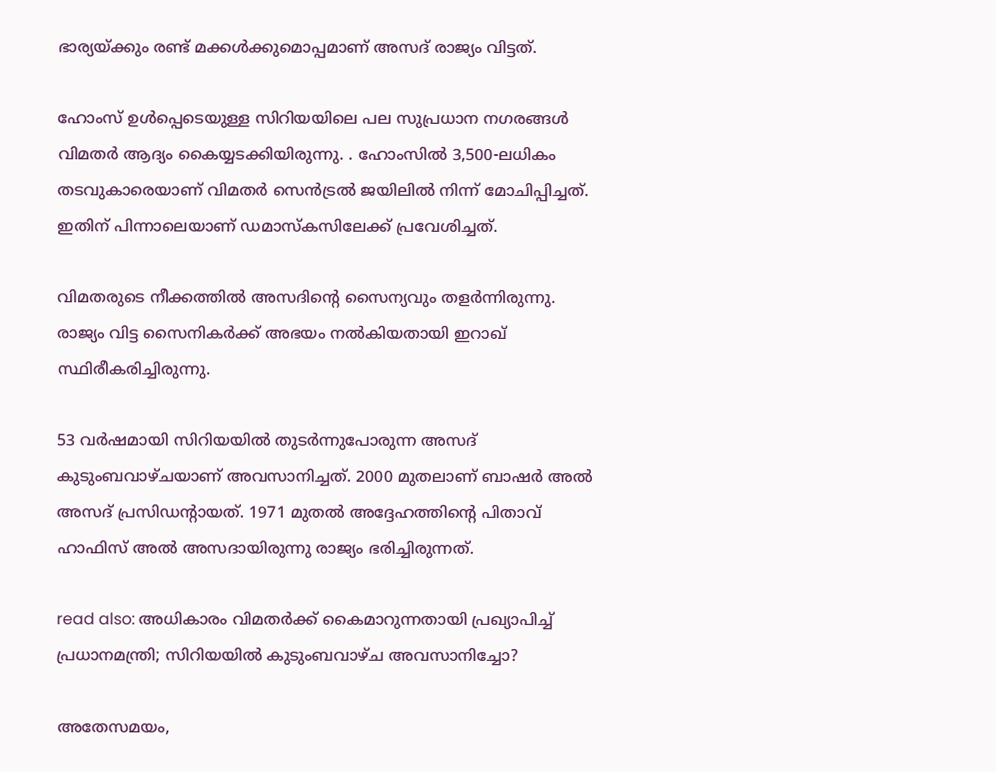ഭാര്യയ്ക്കും രണ്ട് മക്കള്‍ക്കുമൊപ്പമാണ് അസദ് രാജ്യം വിട്ടത്.

ഹോംസ് ഉള്‍പ്പെടെയുള്ള സിറിയയിലെ പല സുപ്രധാന നഗരങ്ങള്‍ വിമതര്‍ ആദ്യം കൈയ്യടക്കിയിരുന്നു. . ഹോംസില്‍ 3,500-ലധികം തടവുകാരെയാണ് വിമതര്‍ സെന്‍ട്രല്‍ ജയിലില്‍ നിന്ന് മോചിപ്പിച്ചത്. ഇതിന് പിന്നാലെയാണ് ഡമാസ്‌കസിലേക്ക് പ്രവേശിച്ചത്.

വിമതരുടെ നീക്കത്തില്‍ അസദിന്റെ സൈന്യവും തളര്‍ന്നിരുന്നു. രാജ്യം വിട്ട സൈനികര്‍ക്ക് അഭയം നല്‍കിയതായി ഇറാഖ് സ്ഥിരീകരിച്ചിരുന്നു.

53 വര്‍ഷമായി സിറിയയില്‍ തുടര്‍ന്നുപോരുന്ന അസദ് കുടുംബവാഴ്ചയാണ് അവസാനിച്ചത്. 2000 മുതലാണ് ബാഷര്‍ അല്‍ അസദ് പ്രസിഡന്റായത്. 1971 മുതല്‍ അദ്ദേഹത്തിന്റെ പിതാവ് ഹാഫിസ് അല്‍ അസദായിരുന്നു രാജ്യം ഭരിച്ചിരുന്നത്.

read also: അധികാരം വിമതര്‍ക്ക് കൈമാറുന്നതായി പ്രഖ്യാപിച്ച് പ്രധാനമന്ത്രി; സിറിയയില്‍ കുടുംബവാഴ്ച അവസാനിച്ചോ?

അതേസമയം,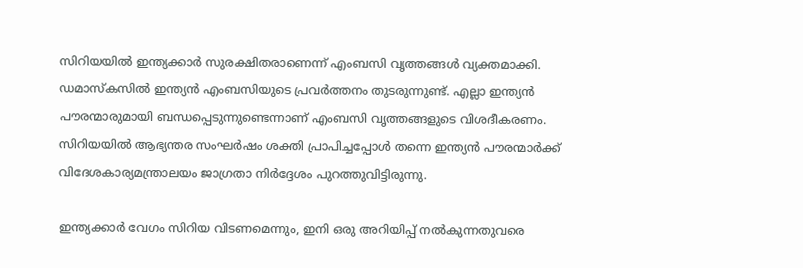സിറിയയില്‍ ഇന്ത്യക്കാര്‍ സുരക്ഷിതരാണെന്ന് എംബസി വൃത്തങ്ങള്‍ വ്യക്തമാക്കി. ഡമാസ്‌കസില്‍ ഇന്ത്യന്‍ എംബസിയുടെ പ്രവര്‍ത്തനം തുടരുന്നുണ്ട്. എല്ലാ ഇന്ത്യന്‍ പൗരന്മാരുമായി ബന്ധപ്പെടുന്നുണ്ടെന്നാണ് എംബസി വൃത്തങ്ങളുടെ വിശദീകരണം. സിറിയയില്‍ ആഭ്യന്തര സംഘര്‍ഷം ശക്തി പ്രാപിച്ചപ്പോള്‍ തന്നെ ഇന്ത്യന്‍ പൗരന്മാര്‍ക്ക് വിദേശകാര്യമന്ത്രാലയം ജാഗ്രതാ നിര്‍ദ്ദേശം പുറത്തുവിട്ടിരുന്നു.

ഇന്ത്യക്കാര്‍ വേഗം സിറിയ വിടണമെന്നും, ഇനി ഒരു അറിയിപ്പ് നല്‍കുന്നതുവരെ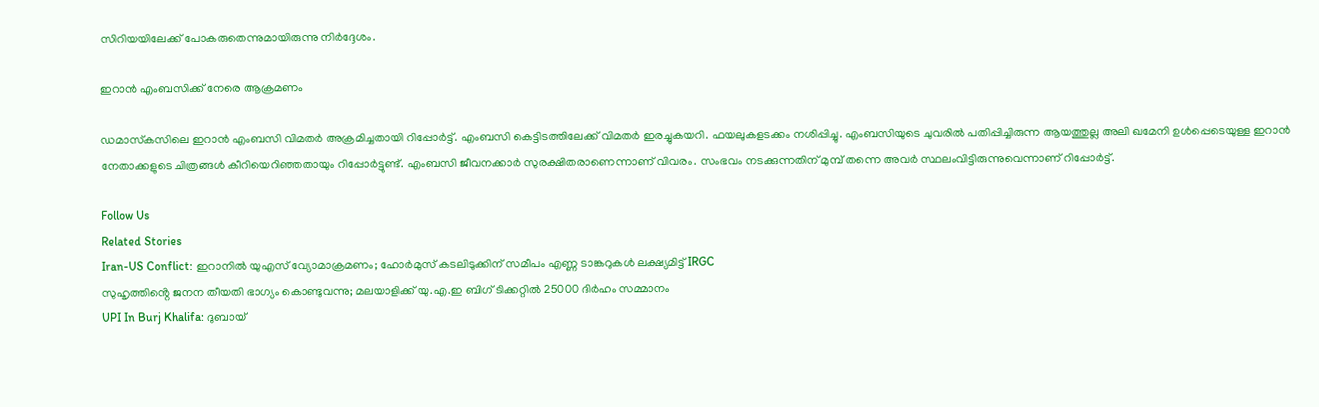സിറിയയിലേക്ക് പോകരുതെന്നുമായിരുന്നു നിര്‍ദ്ദേശം.

ഇറാന്‍ എംബസിക്ക് നേരെ ആക്രമണം

ഡമാസ്‌കസിലെ ഇറാന്‍ എംബസി വിമതര്‍ അക്രമിച്ചതായി റിപ്പോര്‍ട്ട്. എംബസി കെട്ടിടത്തിലേക്ക് വിമതര്‍ ഇരച്ചുകയറി. ഫയലുകളടക്കം നശിപ്പിച്ചു. എംബസിയുടെ ചുവരില്‍ പതിപ്പിച്ചിരുന്ന ആയത്തുല്ല അലി ഖമേനി ഉള്‍പ്പെടെയുള്ള ഇറാന്‍ നേതാക്കളുടെ ചിത്രങ്ങള്‍ കീറിയെറിഞ്ഞതായും റിപ്പോര്‍ട്ടുണ്ട്. എംബസി ജീവനക്കാര്‍ സുരക്ഷിതരാണെന്നാണ് വിവരം. സംഭവം നടക്കുന്നതിന് മുമ്പ് തന്നെ അവര്‍ സ്ഥലംവിട്ടിരുന്നുവെന്നാണ് റിപ്പോര്‍ട്ട്.

Follow Us
Related Stories
Iran-US Conflict: ഇറാനില്‍ യുഎസ് വ്യോമാക്രമണം; ഹോര്‍മുസ് കടലിടുക്കിന് സമീപം എണ്ണ ടാങ്കറുകള്‍ ലക്ഷ്യമിട്ട് IRGC
സുഹൃത്തിൻ്റെ ജനന തീയതി ഭാഗ്യം കൊണ്ടുവന്നു; മലയാളിക്ക് യു.എ.ഇ ബിഗ് ടിക്കറ്റിൽ 25000 ദിർഹം സമ്മാനം
UPI In Burj Khalifa: ദുബായ്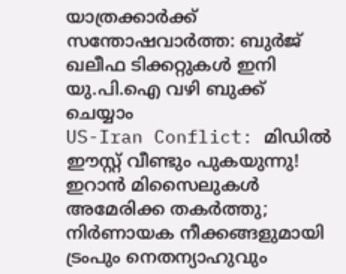യാത്രക്കാർക്ക് സന്തോഷവാർത്ത: ബുർജ് ഖലീഫ ടിക്കറ്റുകൾ ഇനി യു.പി.ഐ വഴി ബുക്ക് ചെയ്യാം
US-Iran Conflict: മിഡിൽ ഈസ്റ്റ് വീണ്ടും പുകയുന്നു! ഇറാൻ മിസൈലുകൾ അമേരിക്ക തകർത്തു; നിർണായക നീക്കങ്ങളുമായി ട്രംപും നെതന്യാഹുവും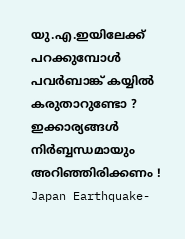യു.എ.ഇയിലേക്ക് പറക്കുമ്പോൾ പവർബാങ്ക് കയ്യിൽ കരുതാറുണ്ടോ ? ഇക്കാര്യങ്ങൾ നിർബ്ബന്ധമായും അറിഞ്ഞിരിക്കണം !
Japan Earthquake-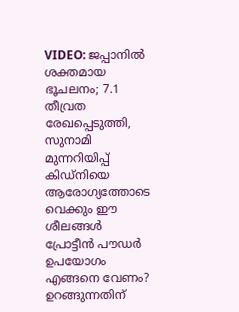VIDEO: ജപ്പാനിൽ ശക്തമായ ഭൂചലനം; 7.1 തീവ്രത രേഖപ്പെടുത്തി, സുനാമി മുന്നറിയിപ്പ്
കിഡ്നിയെ ആരോഗ്യത്തോടെ വെക്കും ഈ ശീലങ്ങൾ
പ്രോട്ടീൻ പൗഡർ ഉപയോഗം എങ്ങനെ വേണം?
ഉറങ്ങുന്നതിന്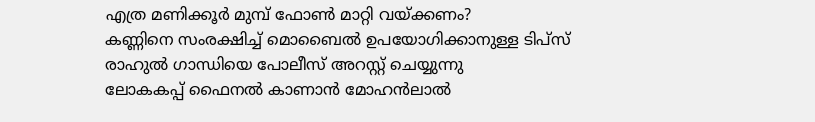എത്ര മണിക്കൂർ മുമ്പ് ഫോൺ മാറ്റി വയ്ക്കണം?
കണ്ണിനെ സംരക്ഷിച്ച് മൊബൈൽ ഉപയോഗിക്കാനുള്ള ടിപ്സ്
രാഹുൽ ഗാന്ധിയെ പോലീസ് അറസ്റ്റ് ചെയ്യുന്നു
ലോകകപ്പ് ഫൈനൽ കാണാൻ മോഹൻലാൽ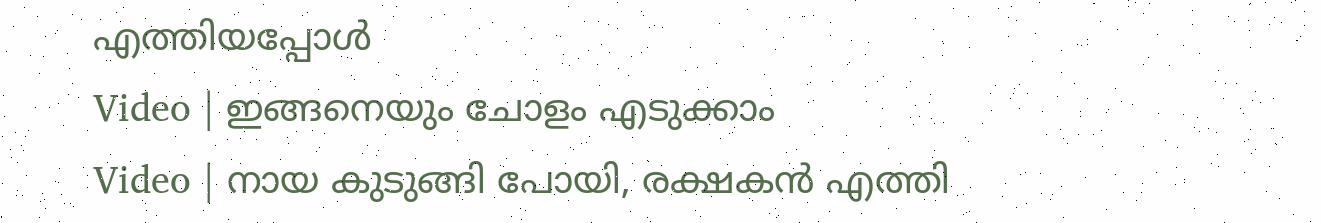എത്തിയപ്പോൾ
Video | ഇങ്ങനെയും ചോളം എടുക്കാം
Video | നായ കുടുങ്ങി പോയി, രക്ഷകൻ എത്തി